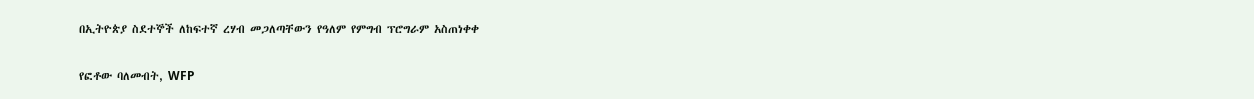በኢትዮጵያ ስደተኞች ለከፍተኛ ረሃብ መጋለጣቸውን የዓለም የምግብ ፕሮግራም አስጠነቀቀ

የፎቶው ባለመብት, WFP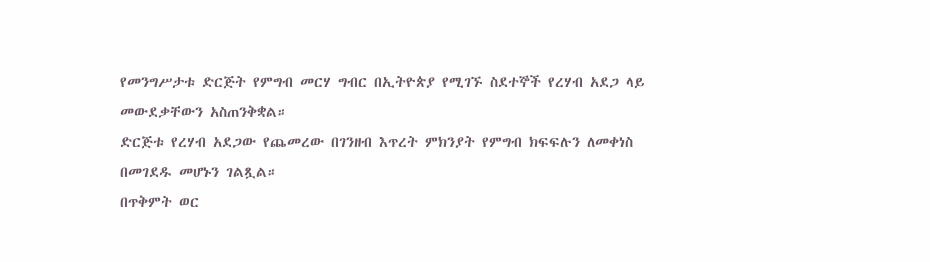የመንግሥታቱ ድርጅት የምግብ መርሃ ግብር በኢትዮጵያ የሚገኙ ስደተኞች የረሃብ አደጋ ላይ መውደቃቸውን አስጠንቅቋል።
ድርጅቱ የረሃብ አደጋው የጨመረው በገንዘብ እጥረት ምክንያት የምግብ ክፍፍሉን ለመቀነስ በመገደዱ መሆኑን ገልጿል።
በጥቅምት ወር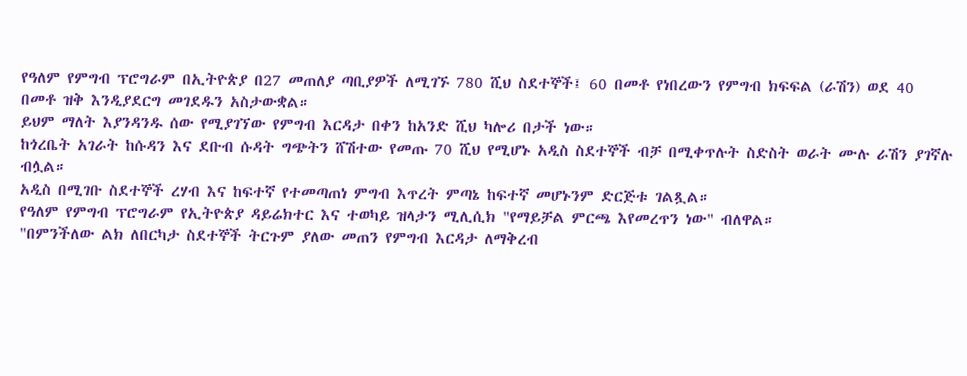የዓለም የምግብ ፕሮግራም በኢትዮጵያ በ27 መጠለያ ጣቢያዎች ለሚገኙ 780 ሺህ ስደተኞች፤ 60 በመቶ የነበረውን የምግብ ክፍፍል (ራሽን) ወደ 40 በመቶ ዝቅ እንዲያደርግ መገደዱን አስታውቋል።
ይህም ማለት እያንዳንዱ ሰው የሚያገኘው የምግብ እርዳታ በቀን ከአንድ ሺህ ካሎሪ በታች ነው።
ከጎረቤት አገራት ከሱዳን እና ደቡብ ሱዳት ግጭትን ሸሽተው የመጡ 70 ሺህ የሚሆኑ አዲስ ስደተኞች ብቻ በሚቀጥሉት ስድስት ወራት ሙሉ ራሽን ያገኛሉ ብሏል።
አዲስ በሚገቡ ስደተኞች ረሃብ እና ከፍተኛ የተመጣጠነ ምግብ እጥረት ምጣኔ ከፍተኛ መሆኑንም ድርጅቱ ገልጿል።
የዓለም የምግብ ፕሮግራም የኢትዮጵያ ዳይሬክተር እና ተወካይ ዝላታን ሚሊሲክ "የማይቻል ምርጫ እየመረጥን ነው" ብለዋል።
"በምንችለው ልክ ለበርካታ ስደተኞች ትርጉም ያለው መጠን የምግብ እርዳታ ለማቅረብ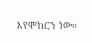እየሞከርን ነው።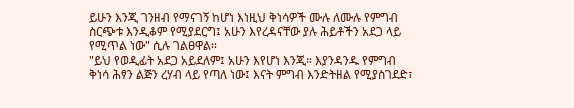ይሁን እንጂ ገንዘብ የማናገኝ ከሆነ እነዚህ ቅነሳዎች ሙሉ ለሙሉ የምግብ ስርጭቱ እንዲቆም የሚያደርግ፤ አሁን እየረዳናቸው ያሉ ሕይቶችን አደጋ ላይ የሚጥል ነው" ሲሉ ገልፀዋል።
"ይህ የወዲፊት አደጋ አይደለም፤ አሁን እየሆነ እንጂ። እያንዳንዱ የምግብ ቅነሳ ሕፃን ልጅን ረሃብ ላይ የጣለ ነው፤ እናት ምግብ እንድትዘል የሚያስገደድ፣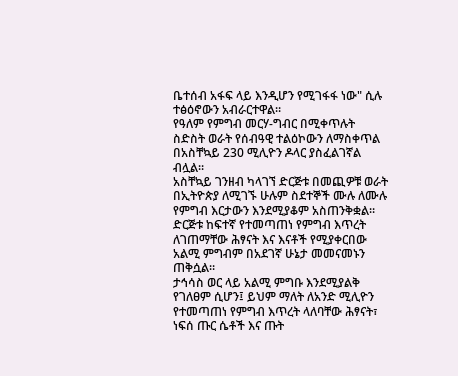ቤተሰብ አፋፍ ላይ እንዲሆን የሚገፋፋ ነው" ሲሉ ተፅዕኖውን አብራርተዋል።
የዓለም የምግብ መርሃ-ግብር በሚቀጥሉት ስድስት ወራት የሰብዓዊ ተልዕኮውን ለማስቀጥል በአስቸኳይ 230 ሚሊዮን ዶላር ያስፈልገኛል ብሏል።
አስቸኳይ ገንዘብ ካላገኘ ድርጅቱ በመጪዎቹ ወራት በኢትዮጵያ ለሚገኙ ሁሉም ስደተኞች ሙሉ ለሙሉ የምግብ እርታውን እንደሚያቆም አስጠንቅቋል።
ድርጅቱ ከፍተኛ የተመጣጠነ የምግብ እጥረት ለገጠማቸው ሕፃናት እና እናቶች የሚያቀርበው አልሚ ምግብም በአደገኛ ሁኔታ መመናመኑን ጠቅሷል።
ታኅሳስ ወር ላይ አልሚ ምግቡ እንደሚያልቅ የገለፀም ሲሆን፤ ይህም ማለት ለአንድ ሚሊዮን የተመጣጠነ የምግብ እጥረት ላለባቸው ሕፃናት፣ ነፍሰ ጡር ሴቶች እና ጡት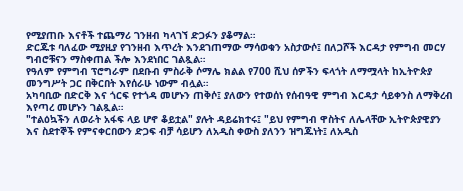የሚያጠቡ እናቶች ተጨማሪ ገንዘብ ካላገኘ ድጋፉን ያቆማል።
ድርጁቱ ባለፈው ሚያዚያ የገንዘብ እጥረት እንደገጠማው ማሳወቁን አስታውሶ፤ በለጋሾች እርዳታ የምግብ መርሃ ግብሮቹናን ማስቀጠል ችሎ እንደነበር ገልጿል።
የዓለም የምግብ ፕሮግራም በደቡብ ምስራቅ ሶማሌ ክልል የ700 ሺህ ሰዎችን ፍላጎት ለማሟላት ከኢትዮጵያ መንግሥት ጋር በቅርበት እየሰራሁ ነውም ብሏል።
አካባቢው በድርቅ እና ጎርፍ የተጎዳ መሆኑን ጠቅሶ፤ ያለውን የተወሰነ የሰብዓዊ ምግብ እርዳታ ሳይቀንስ ለማቅረብ እየጣረ መሆኑን ገልጿል።
"ተልዕኳችን ለወራት አፋፍ ላይ ሆኖ ቆይቷል" ያሉት ዳይሬክተሩ፤ "ይህ የምግብ ዋስትና ለሌላቸው ኢትዮጵያዊያን እና ስደተኞች የምናቀርበውን ድጋፍ ብቻ ሳይሆን ለአዲስ ቀውስ ያለንን ዝግጁነት፤ ለአዲስ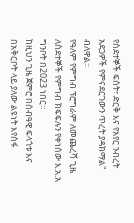የስደተኞች ፍሰት፣ ድርቅ እና የአየር ንብረት አደጋዎች የምናደርገውን ጥረት ያዳክማል" ብለዋል።
የዓለም የምግብ ፕሮግራም ለመጨረሻ ጊዜ ለስደተኞች የምግብ ክፍፍሉን የቀነሰው እ.አ.አ ግንቦት በ2023 ነበር።
ከዚህን ጊዜ ጀምሮ በሰብዓዊ ፍላጎቱ እና በአቅርቦት ላይ ያለው ልዩነት እየሰፋ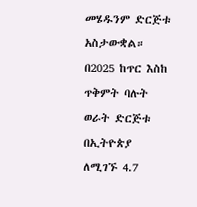መሄዱንም ድርጅቱ አስታውቋል።
በ2025 ከጥር እስከ ጥቅምት ባሉት ወራት ድርጅቱ በኢትዮጵያ ለሚገኙ 4.7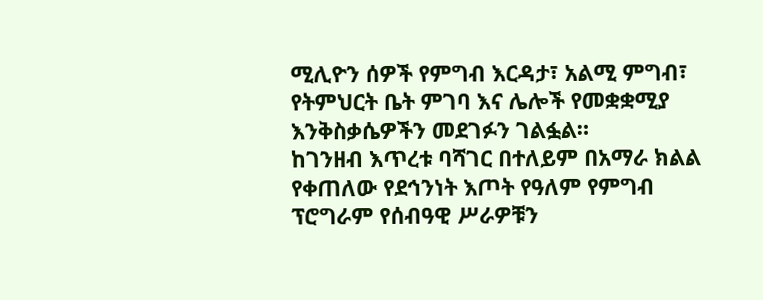ሚሊዮን ሰዎች የምግብ እርዳታ፣ አልሚ ምግብ፣ የትምህርት ቤት ምገባ እና ሌሎች የመቋቋሚያ እንቅስቃሴዎችን መደገፉን ገልፏል።
ከገንዘብ እጥረቱ ባሻገር በተለይም በአማራ ክልል የቀጠለው የደኅንነት እጦት የዓለም የምግብ ፕሮግራም የሰብዓዊ ሥራዎቹን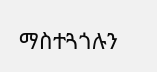ማስተጓጎሉን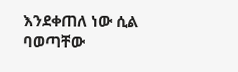እንደቀጠለ ነው ሲል ባወጣቸው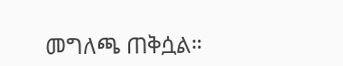መግለጫ ጠቅሷል።